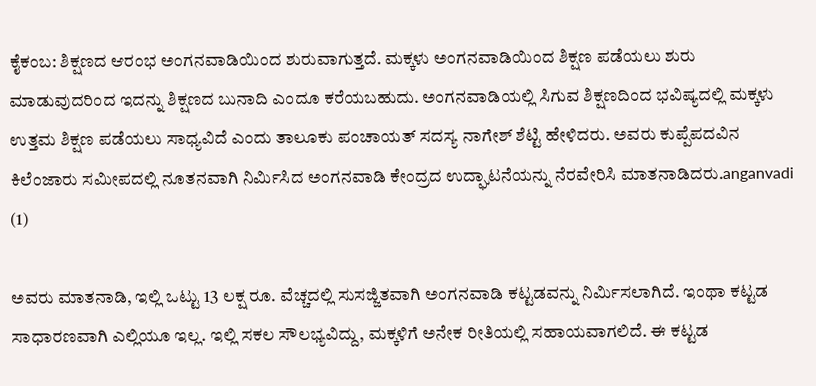ಕೈಕಂಬ: ಶಿಕ್ಷಣದ ಆರಂಭ ಅಂಗನವಾಡಿಯಿಂದ ಶುರುವಾಗುತ್ತದೆ. ಮಕ್ಕಳು ಅಂಗನವಾಡಿಯಿಂದ ಶಿಕ್ಷಣ ಪಡೆಯಲು ಶುರು ಮಾಡುವುದರಿಂದ ಇದನ್ನು ಶಿಕ್ಷಣದ ಬುನಾದಿ ಎಂದೂ ಕರೆಯಬಹುದು. ಅಂಗನವಾಡಿಯಲ್ಲಿ ಸಿಗುವ ಶಿಕ್ಷಣದಿಂದ ಭವಿಷ್ಯದಲ್ಲಿ ಮಕ್ಕಳು ಉತ್ತಮ ಶಿಕ್ಷಣ ಪಡೆಯಲು ಸಾಧ್ಯವಿದೆ ಎಂದು ತಾಲೂಕು ಪಂಚಾಯತ್ ಸದಸ್ಯ ನಾಗೇಶ್ ಶೆಟ್ಟಿ ಹೇಳಿದರು. ಅವರು ಕುಪ್ಪೆಪದವಿನ ಕಿಲೆಂಜಾರು ಸಮೀಪದಲ್ಲಿ ನೂತನವಾಗಿ ನಿರ್ಮಿಸಿದ ಅಂಗನವಾಡಿ ಕೇಂದ್ರದ ಉದ್ಘಾಟನೆಯನ್ನು ನೆರವೇರಿಸಿ ಮಾತನಾಡಿದರು.anganvadi (1)

ಅವರು ಮಾತನಾಡಿ, ಇಲ್ಲಿ ಒಟ್ಟು 13 ಲಕ್ಷ ರೂ. ವೆಚ್ಚದಲ್ಲಿ ಸುಸಜ್ಜಿತವಾಗಿ ಅಂಗನವಾಡಿ ಕಟ್ಟಡವನ್ನು ನಿರ್ಮಿಸಲಾಗಿದೆ. ಇಂಥಾ ಕಟ್ಟಡ ಸಾಧಾರಣವಾಗಿ ಎಲ್ಲಿಯೂ ಇಲ್ಲ. ಇಲ್ಲಿ ಸಕಲ ಸೌಲಭ್ಯವಿದ್ದು, ಮಕ್ಕಳಿಗೆ ಅನೇಕ ರೀತಿಯಲ್ಲಿ ಸಹಾಯವಾಗಲಿದೆ. ಈ ಕಟ್ಟಡ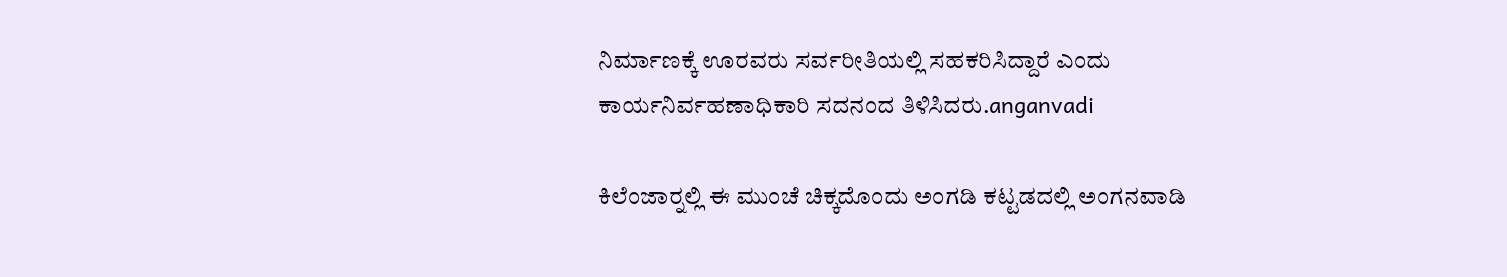ನಿರ್ಮಾಣಕ್ಕೆ ಊರವರು ಸರ್ವರೀತಿಯಲ್ಲಿ ಸಹಕರಿಸಿದ್ದಾರೆ ಎಂದು ಕಾರ್ಯನಿರ್ವಹಣಾಧಿಕಾರಿ ಸದನಂದ ತಿಳಿಸಿದರು.anganvadi

ಕಿಲೆಂಜಾರ್‍ನಲ್ಲಿ ಈ ಮುಂಚೆ ಚಿಕ್ಕದೊಂದು ಅಂಗಡಿ ಕಟ್ಟಡದಲ್ಲಿ ಅಂಗನವಾಡಿ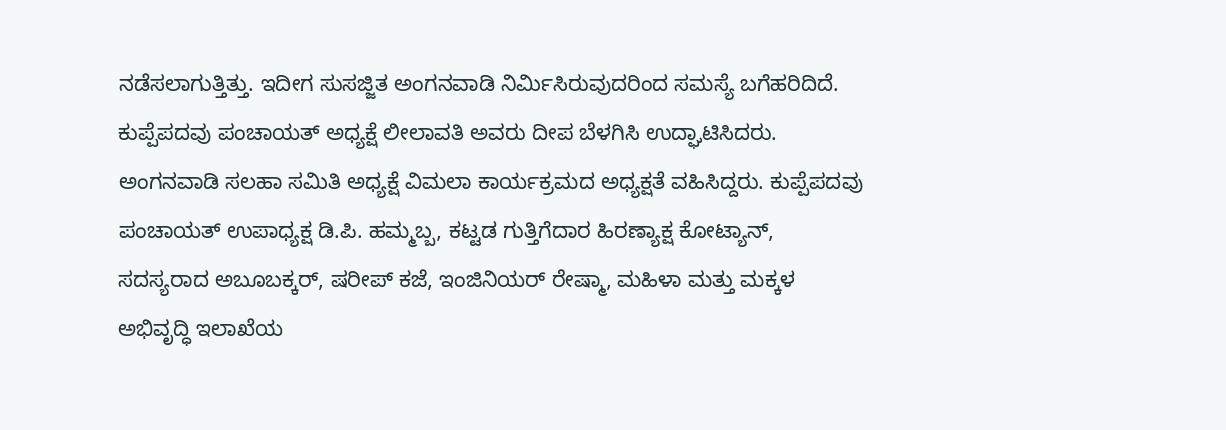ನಡೆಸಲಾಗುತ್ತಿತ್ತು. ಇದೀಗ ಸುಸಜ್ಜಿತ ಅಂಗನವಾಡಿ ನಿರ್ಮಿಸಿರುವುದರಿಂದ ಸಮಸ್ಯೆ ಬಗೆಹರಿದಿದೆ. ಕುಪ್ಪೆಪದವು ಪಂಚಾಯತ್ ಅಧ್ಯಕ್ಷೆ ಲೀಲಾವತಿ ಅವರು ದೀಪ ಬೆಳಗಿಸಿ ಉದ್ಘಾಟಿಸಿದರು. ಅಂಗನವಾಡಿ ಸಲಹಾ ಸಮಿತಿ ಅಧ್ಯಕ್ಷೆ ವಿಮಲಾ ಕಾರ್ಯಕ್ರಮದ ಅಧ್ಯಕ್ಷತೆ ವಹಿಸಿದ್ದರು. ಕುಪ್ಪೆಪದವು ಪಂಚಾಯತ್ ಉಪಾಧ್ಯಕ್ಷ ಡಿ.ಪಿ. ಹಮ್ಮಬ್ಬ, ಕಟ್ಟಡ ಗುತ್ತಿಗೆದಾರ ಹಿರಣ್ಯಾಕ್ಷ ಕೋಟ್ಯಾನ್, ಸದಸ್ಯರಾದ ಅಬೂಬಕ್ಕರ್, ಷರೀಪ್ ಕಜೆ, ಇಂಜಿನಿಯರ್ ರೇಷ್ಮಾ, ಮಹಿಳಾ ಮತ್ತು ಮಕ್ಕಳ ಅಭಿವೃದ್ಧಿ ಇಲಾಖೆಯ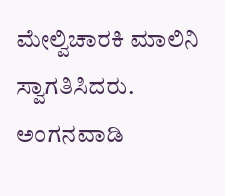ಮೇಲ್ವಿಚಾರಕಿ ಮಾಲಿನಿ ಸ್ವಾಗತಿಸಿದರು. ಅಂಗನವಾಡಿ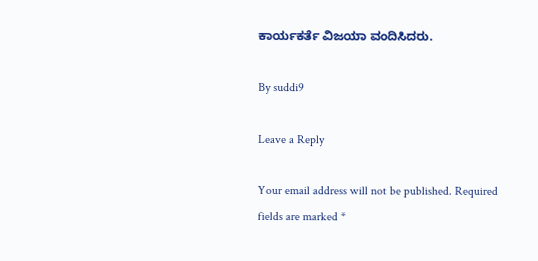ಕಾರ್ಯಕರ್ತೆ ವಿಜಯಾ ವಂದಿಸಿದರು.

By suddi9

Leave a Reply

Your email address will not be published. Required fields are marked *